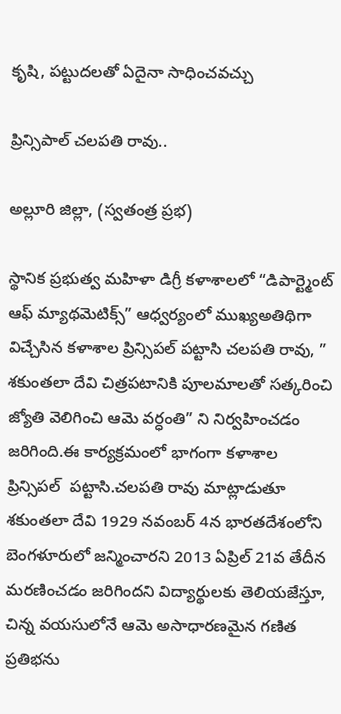కృషి, పట్టుదలతో ఏదైనా సాధించవచ్చు

ప్రిన్సిపాల్ చలపతి రావు..

అల్లూరి జిల్లా, (స్వతంత్ర ప్రభ)

స్థానిక ప్రభుత్వ మహిళా డిగ్రీ కళాశాలలో “డిపార్ట్మెంట్ ఆఫ్ మ్యాథమెటిక్స్” ఆధ్వర్యంలో ముఖ్యఅతిథిగా విచ్చేసిన కళాశాల ప్రిన్సిపల్ పట్టాసి చలపతి రావు, ” శకుంతలా దేవి చిత్రపటానికి పూలమాలతో సత్కరించి జ్యోతి వెలిగించి ఆమె వర్ధంతి” ని నిర్వహించడం జరిగింది.ఈ కార్యక్రమంలో భాగంగా కళాశాల ప్రిన్సిపల్  పట్టాసి.చలపతి రావు మాట్లాడుతూ శకుంతలా దేవి 1929 నవంబర్ 4న భారతదేశంలోని బెంగళూరులో జన్మించారని 2013 ఏప్రిల్ 21వ తేదీన మరణించడం జరిగిందని విద్యార్థులకు తెలియజేస్తూ, చిన్న వయసులోనే ఆమె అసాధారణమైన గణిత ప్రతిభను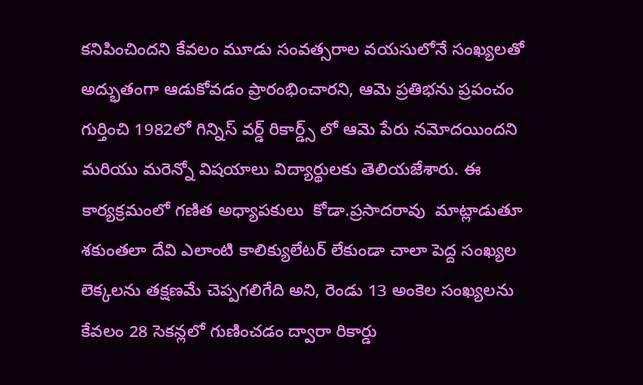కనిపించిందని కేవలం మూడు సంవత్సరాల వయసులోనే సంఖ్యలతో అద్భుతంగా ఆడుకోవడం ప్రారంభించారని, ఆమె ప్రతిభను ప్రపంచం గుర్తించి 1982లో గిన్నిస్ వర్డ్ రికార్డ్స్ లో ఆమె పేరు నమోదయిందని మరియు మరెన్నో విషయాలు విద్యార్థులకు తెలియజేశారు. ఈ కార్యక్రమంలో గణిత అధ్యాపకులు  కోడా.ప్రసాదరావు  మాట్లాడుతూ శకుంతలా దేవి ఎలాంటి కాలిక్యులేటర్ లేకుండా చాలా పెద్ద సంఖ్యల లెక్కలను తక్షణమే చెప్పగలిగేది అని, రెండు 13 అంకెల సంఖ్యలను కేవలం 28 సెకన్లలో గుణించడం ద్వారా రికార్డు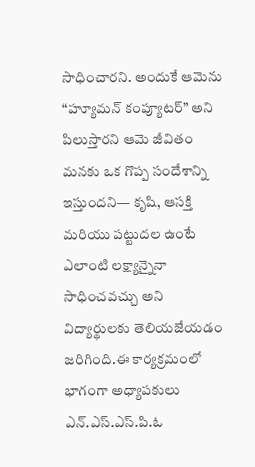సాధించారని. అందుకే ఆమెను “హ్యూమన్ కంప్యూటర్” అని పిలుస్తారని ఆమె జీవితం మనకు ఒక గొప్ప సందేశాన్ని ఇస్తుందని— కృషి, ఆసక్తి మరియు పట్టుదల ఉంటే ఎలాంటి లక్ష్యాన్నైనా సాధించవచ్చు అని విద్యార్థులకు తెలియజేయడం జరిగింది.ఈ కార్యక్రమంలో భాగంగా అధ్యాపకులు ఎన్.ఎస్.ఎస్.పి.ఓ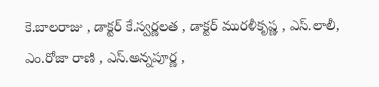కె.బాలరాజు , డాక్టర్ కే.స్వర్ణలత , డాక్టర్ మురళీకృష్ణ , ఎస్.లాలీ, ఎం.రోజా రాణి , ఎస్.అన్నపూర్ణ ,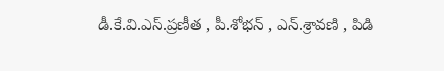డీ.కే.వి.ఎస్.ప్రణీత , పీ.శోభన్ , ఎన్.శ్రావణి , పిడి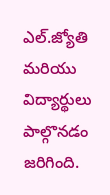ఎల్.జ్యోతి మరియు విద్యార్థులు పాల్గొనడం జరిగింది.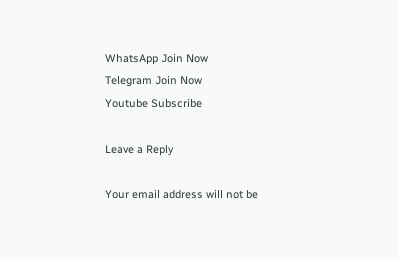WhatsApp Join Now
Telegram Join Now
Youtube Subscribe

Leave a Reply

Your email address will not be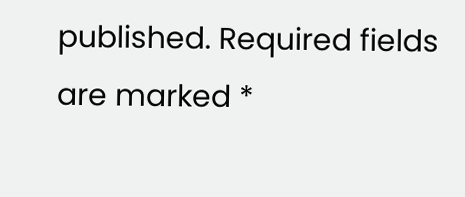published. Required fields are marked *